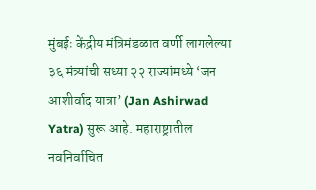मुंबईः केंद्रीय मंत्रिमंडळात वर्णी लागलेल्या ३६ मंत्र्यांची सध्या २२ राज्यांमध्ये ‘जन आशीर्वाद यात्रा’ (Jan Ashirwad Yatra) सुरू आहे. महाराष्ट्रातील नवनिर्वाचित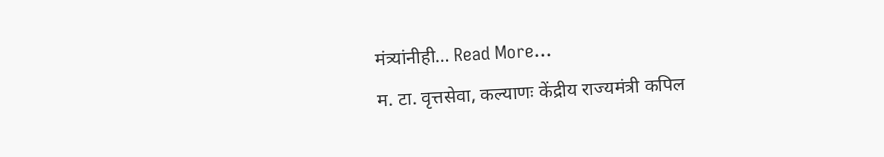मंत्र्यांनीही… Read More...
म. टा. वृत्तसेवा, कल्याणः केंद्रीय राज्यमंत्री कपिल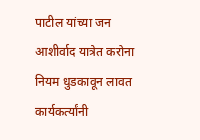पाटील यांच्या जन आशीर्वाद यात्रेत करोना नियम धुडकावून लावत कार्यकर्त्यांनी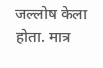जल्लोष केला होता. मात्र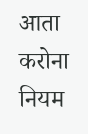आता करोना नियम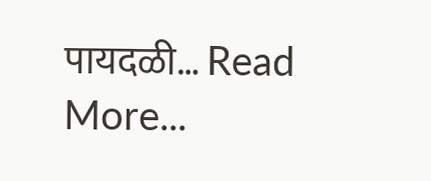पायदळी… Read More...